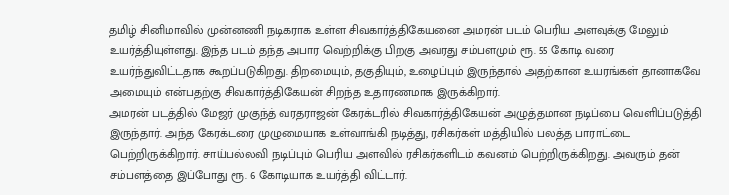தமிழ் சினிமாவில் முன்னணி நடிகராக உள்ள சிவகார்த்திகேயனை அமரன் படம் பெரிய அளவுக்கு மேலும் உயர்த்தியுள்ளது. இந்த படம் தந்த அபார வெற்றிக்கு பிறகு அவரது சம்பளமும் ரூ. 55 கோடி வரை உயர்ந்துவிட்டதாக கூறப்படுகிறது. திறமையும், தகுதியும், உழைப்பும் இருந்தால் அதற்கான உயரங்கள் தானாகவே அமையும் என்பதற்கு சிவகார்த்திகேயன் சிறந்த உதாரணமாக இருக்கிறார்.
அமரன் படத்தில் மேஜர் முகுந்த் வரதராஜன் கேரக்டரில் சிவகார்த்திகேயன் அழுத்தமான நடிப்பை வெளிப்படுத்தி இருந்தார். அந்த கேரக்டரை முழுமையாக உள்வாங்கி நடித்து, ரசிகர்கள் மத்தியில் பலத்த பாராட்டை பெற்றிருக்கிறார். சாய்பல்லவி நடிப்பும் பெரிய அளவில் ரசிகர்களிடம் கவனம் பெற்றிருக்கிறது. அவரும் தன் சம்பளத்தை இப்போது ரூ. 6 கோடியாக உயர்த்தி விட்டார்.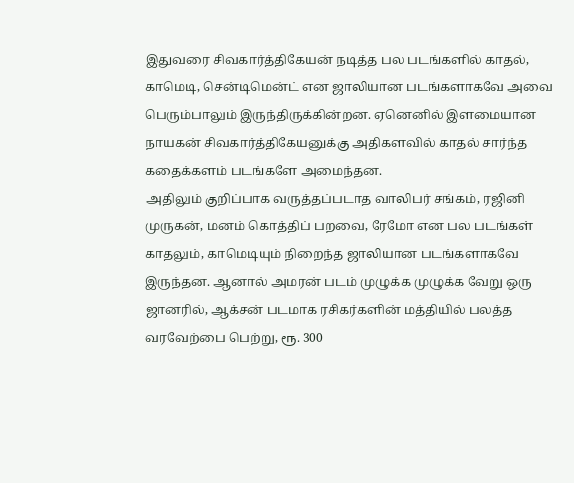இதுவரை சிவகார்த்திகேயன் நடித்த பல படங்களில் காதல், காமெடி, சென்டிமென்ட் என ஜாலியான படங்களாகவே அவை பெரும்பாலும் இருந்திருக்கின்றன. ஏனெனில் இளமையான நாயகன் சிவகார்த்திகேயனுக்கு அதிகளவில் காதல் சார்ந்த கதைக்களம் படங்களே அமைந்தன.
அதிலும் குறிப்பாக வருத்தப்படாத வாலிபர் சங்கம், ரஜினி முருகன், மனம் கொத்திப் பறவை, ரேமோ என பல படங்கள் காதலும், காமெடியும் நிறைந்த ஜாலியான படங்களாகவே இருந்தன. ஆனால் அமரன் படம் முழுக்க முழுக்க வேறு ஒரு ஜானரில், ஆக்சன் படமாக ரசிகர்களின் மத்தியில் பலத்த வரவேற்பை பெற்று, ரூ. 300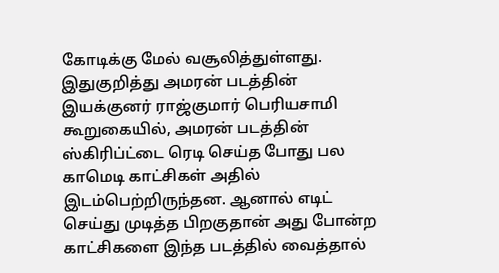கோடிக்கு மேல் வசூலித்துள்ளது.
இதுகுறித்து அமரன் படத்தின் இயக்குனர் ராஜ்குமார் பெரியசாமி கூறுகையில், அமரன் படத்தின் ஸ்கிரிப்ட்டை ரெடி செய்த போது பல காமெடி காட்சிகள் அதில் இடம்பெற்றிருந்தன. ஆனால் எடிட் செய்து முடித்த பிறகுதான் அது போன்ற காட்சிகளை இந்த படத்தில் வைத்தால்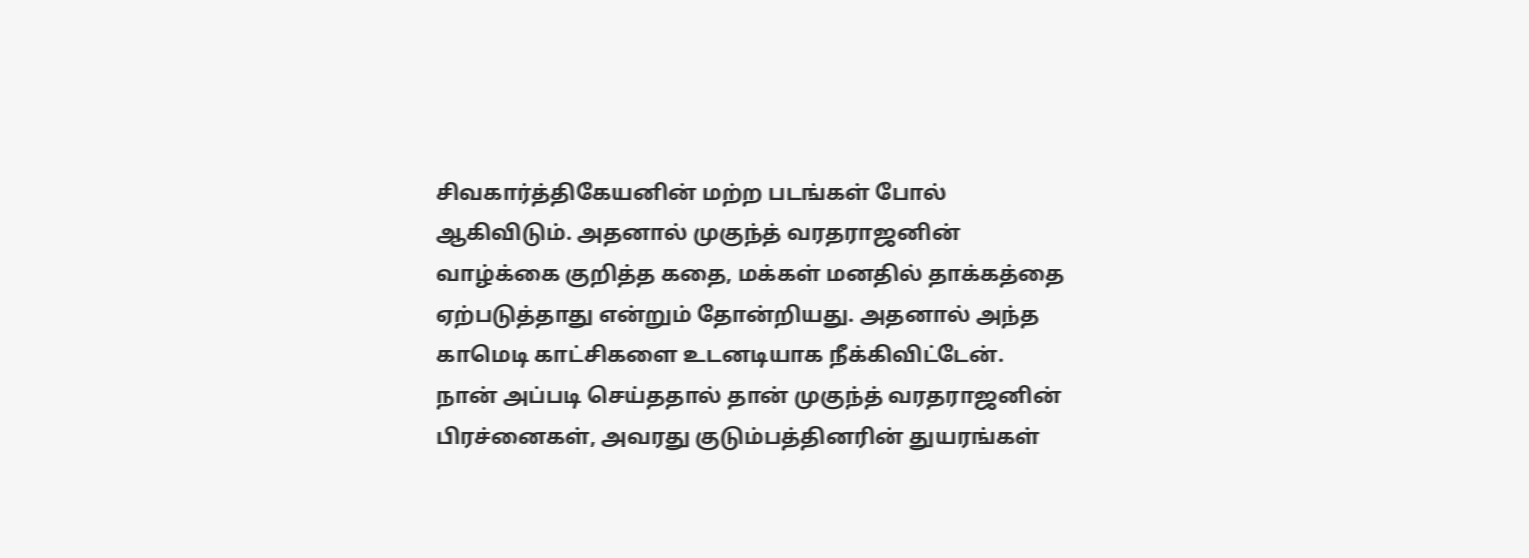சிவகார்த்திகேயனின் மற்ற படங்கள் போல் ஆகிவிடும். அதனால் முகுந்த் வரதராஜனின் வாழ்க்கை குறித்த கதை, மக்கள் மனதில் தாக்கத்தை ஏற்படுத்தாது என்றும் தோன்றியது. அதனால் அந்த காமெடி காட்சிகளை உடனடியாக நீக்கிவிட்டேன்.
நான் அப்படி செய்ததால் தான் முகுந்த் வரதராஜனின் பிரச்னைகள், அவரது குடும்பத்தினரின் துயரங்கள்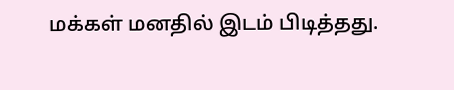மக்கள் மனதில் இடம் பிடித்தது.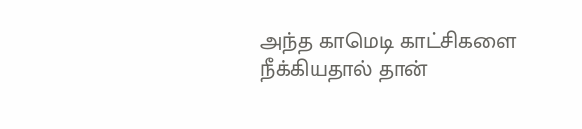அந்த காமெடி காட்சிகளை நீக்கியதால் தான்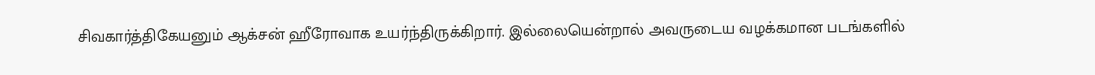சிவகார்த்திகேயனும் ஆக்சன் ஹீரோவாக உயர்ந்திருக்கிறார். இல்லையென்றால் அவருடைய வழக்கமான படங்களில்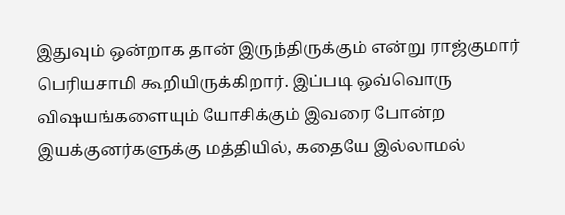இதுவும் ஒன்றாக தான் இருந்திருக்கும் என்று ராஜ்குமார் பெரியசாமி கூறியிருக்கிறார். இப்படி ஒவ்வொரு விஷயங்களையும் யோசிக்கும் இவரை போன்ற இயக்குனர்களுக்கு மத்தியில், கதையே இல்லாமல்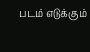படம் எடுக்கும்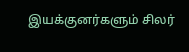இயக்குனர்களும் சிலர்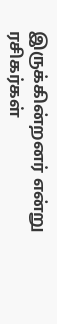இருக்கின்றனர் என்று ரசிகர்கள்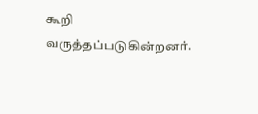கூறி வருத்தப்படுகின்றனர்.